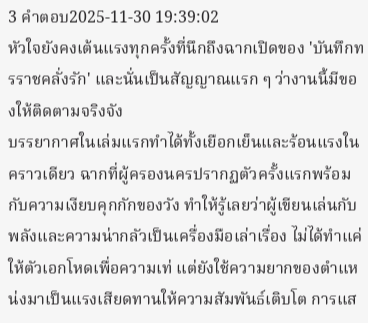3 คำตอบ2025-11-30 19:39:02
หัวใจยังคงเต้นแรงทุกครั้งที่นึกถึงฉากเปิดของ 'บันทึกทรราชคลั่งรัก' และนั่นเป็นสัญญาณแรก ๆ ว่างานนี้มีของให้ติดตามจริงจัง
บรรยากาศในเล่มแรกทำได้ทั้งเยือกเย็นและร้อนแรงในคราวเดียว ฉากที่ผู้ครองนครปรากฏตัวครั้งแรกพร้อมกับความเงียบคุกกักของวัง ทำให้รู้เลยว่าผู้เขียนเล่นกับพลังและความน่ากลัวเป็นเครื่องมือเล่าเรื่อง ไม่ได้ทำแค่ให้ตัวเอกโหดเพื่อความเท่ แต่ยังใช้ความยากของตำแหน่งมาเป็นแรงเสียดทานให้ความสัมพันธ์เติบโต การแส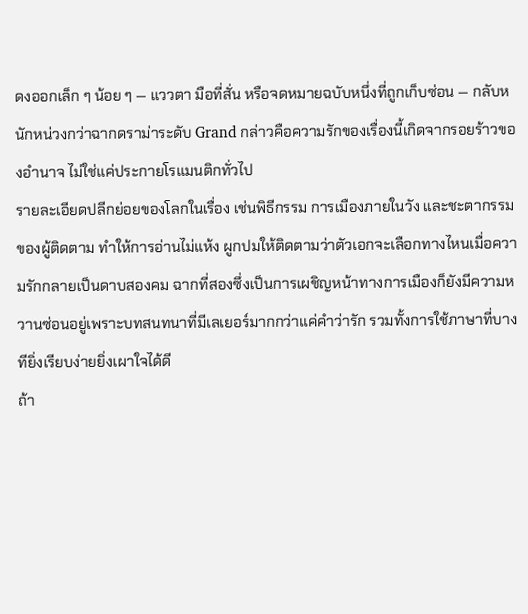ดงออกเล็ก ๆ น้อย ๆ — แววตา มือที่สั่น หรือจดหมายฉบับหนึ่งที่ถูกเก็บซ่อน — กลับหนักหน่วงกว่าฉากดราม่าระดับ Grand กล่าวคือความรักของเรื่องนี้เกิดจากรอยร้าวของอำนาจ ไม่ใช่แค่ประกายโรแมนติกทั่วไป
รายละเอียดปลีกย่อยของโลกในเรื่อง เช่นพิธีกรรม การเมืองภายในวัง และชะตากรรมของผู้ติดตาม ทำให้การอ่านไม่แห้ง ผูกปมให้ติดตามว่าตัวเอกจะเลือกทางไหนเมื่อความรักกลายเป็นดาบสองคม ฉากที่สองซึ่งเป็นการเผชิญหน้าทางการเมืองก็ยังมีความหวานซ่อนอยู่เพราะบทสนทนาที่มีเลเยอร์มากกว่าแค่คำว่ารัก รวมทั้งการใช้ภาษาที่บางทียิ่งเรียบง่ายยิ่งเผาใจได้ดี
ถ้า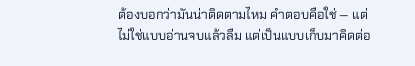ต้องบอกว่ามันน่าติดตามไหม คำตอบคือใช่ — แต่ไม่ใช่แบบอ่านจบแล้วลืม แต่เป็นแบบเก็บมาคิดต่อ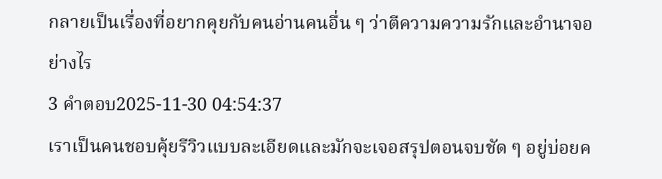กลายเป็นเรื่องที่อยากคุยกับคนอ่านคนอื่น ๆ ว่าตีความความรักและอำนาจอย่างไร
3 คำตอบ2025-11-30 04:54:37
เราเป็นคนชอบคุ้ยรีวิวแบบละเอียดและมักจะเจอสรุปตอนจบชัด ๆ อยู่บ่อยค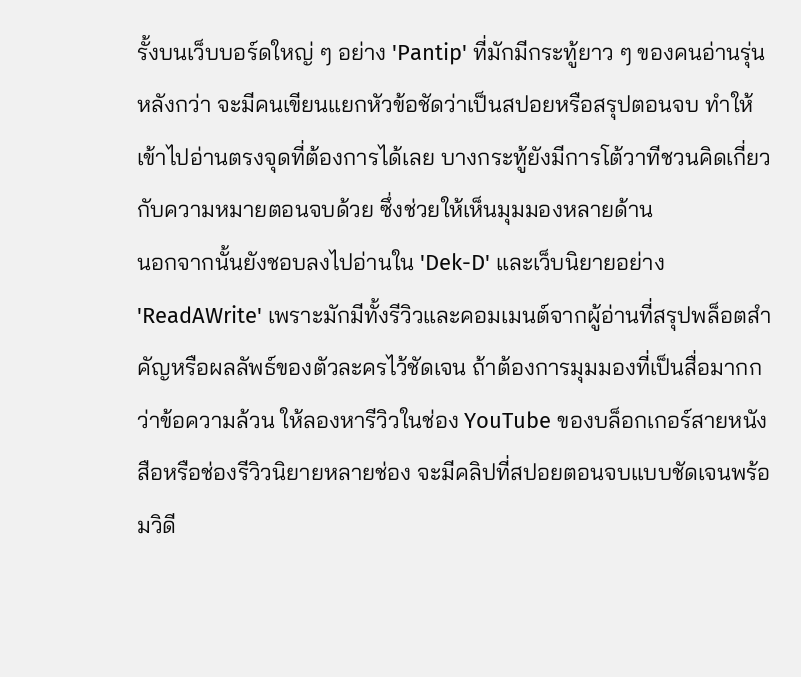รั้งบนเว็บบอร์ดใหญ่ ๆ อย่าง 'Pantip' ที่มักมีกระทู้ยาว ๆ ของคนอ่านรุ่นหลังกว่า จะมีคนเขียนแยกหัวข้อชัดว่าเป็นสปอยหรือสรุปตอนจบ ทำให้เข้าไปอ่านตรงจุดที่ต้องการได้เลย บางกระทู้ยังมีการโต้วาทีชวนคิดเกี่ยวกับความหมายตอนจบด้วย ซึ่งช่วยให้เห็นมุมมองหลายด้าน
นอกจากนั้นยังชอบลงไปอ่านใน 'Dek-D' และเว็บนิยายอย่าง 'ReadAWrite' เพราะมักมีทั้งรีวิวและคอมเมนต์จากผู้อ่านที่สรุปพล็อตสำคัญหรือผลลัพธ์ของตัวละครไว้ชัดเจน ถ้าต้องการมุมมองที่เป็นสื่อมากกว่าข้อความล้วน ให้ลองหารีวิวในช่อง YouTube ของบล็อกเกอร์สายหนังสือหรือช่องรีวิวนิยายหลายช่อง จะมีคลิปที่สปอยตอนจบแบบชัดเจนพร้อมวิดี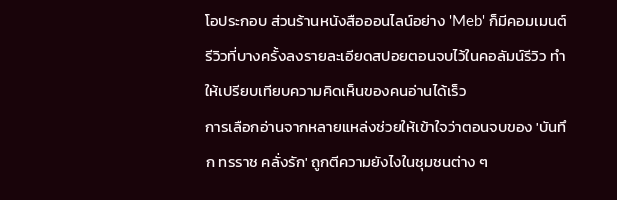โอประกอบ ส่วนร้านหนังสือออนไลน์อย่าง 'Meb' ก็มีคอมเมนต์รีวิวที่บางครั้งลงรายละเอียดสปอยตอนจบไว้ในคอลัมน์รีวิว ทำให้เปรียบเทียบความคิดเห็นของคนอ่านได้เร็ว
การเลือกอ่านจากหลายแหล่งช่วยให้เข้าใจว่าตอนจบของ 'บันทึก ทรราช คลั่งรัก' ถูกตีความยังไงในชุมชนต่าง ๆ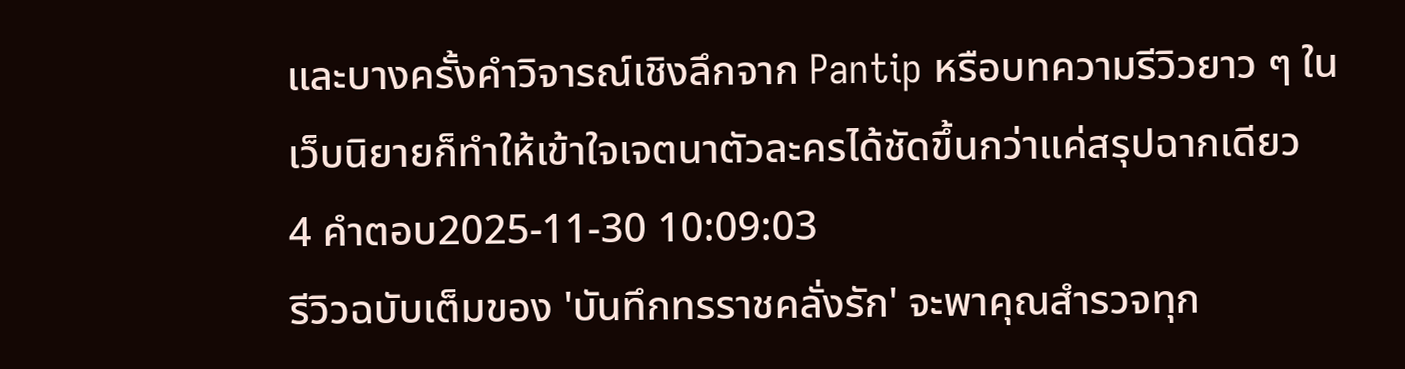และบางครั้งคำวิจารณ์เชิงลึกจาก Pantip หรือบทความรีวิวยาว ๆ ในเว็บนิยายก็ทำให้เข้าใจเจตนาตัวละครได้ชัดขึ้นกว่าแค่สรุปฉากเดียว
4 คำตอบ2025-11-30 10:09:03
รีวิวฉบับเต็มของ 'บันทึกทรราชคลั่งรัก' จะพาคุณสำรวจทุก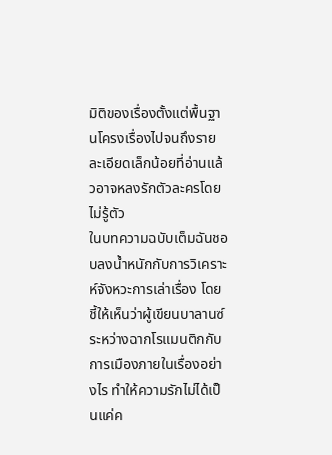มิติของเรื่องตั้งแต่พื้นฐานโครงเรื่องไปจนถึงรายละเอียดเล็กน้อยที่อ่านแล้วอาจหลงรักตัวละครโดยไม่รู้ตัว
ในบทความฉบับเต็มฉันชอบลงน้ำหนักกับการวิเคราะห์จังหวะการเล่าเรื่อง โดยชี้ให้เห็นว่าผู้เขียนบาลานซ์ระหว่างฉากโรแมนติกกับการเมืองภายในเรื่องอย่างไร ทำให้ความรักไม่ได้เป็นแค่ค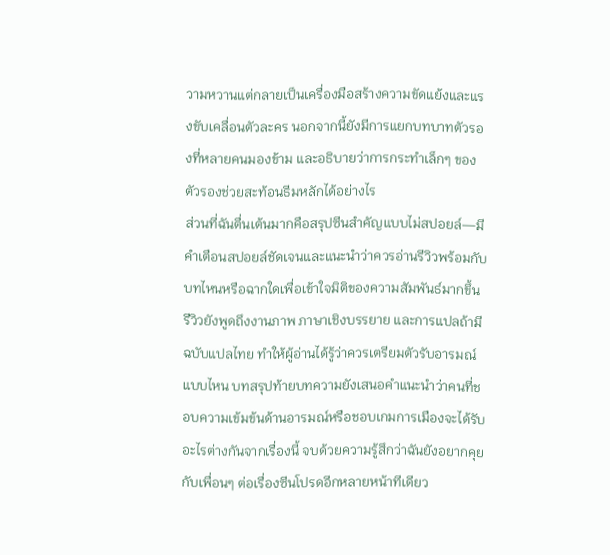วามหวานแต่กลายเป็นเครื่องมือสร้างความขัดแย้งและแรงขับเคลื่อนตัวละคร นอกจากนี้ยังมีการแยกบทบาทตัวรองที่หลายคนมองข้าม และอธิบายว่าการกระทำเล็กๆ ของตัวรองช่วยสะท้อนธีมหลักได้อย่างไร
ส่วนที่ฉันตื่นเต้นมากคือสรุปซีนสำคัญแบบไม่สปอยล์—มีคำเตือนสปอยล์ชัดเจนและแนะนำว่าควรอ่านรีวิวพร้อมกับบทไหนหรือฉากใดเพื่อเข้าใจมิติของความสัมพันธ์มากขึ้น รีวิวยังพูดถึงงานภาพ ภาษาเชิงบรรยาย และการแปลถ้ามีฉบับแปลไทย ทำให้ผู้อ่านได้รู้ว่าควรเตรียมตัวรับอารมณ์แบบไหน บทสรุปท้ายบทความยังเสนอคำแนะนำว่าคนที่ชอบความเข้มข้นด้านอารมณ์หรือชอบเกมการเมืองจะได้รับอะไรต่างกันจากเรื่องนี้ จบด้วยความรู้สึกว่าฉันยังอยากคุยกับเพื่อนๆ ต่อเรื่องซีนโปรดอีกหลายหน้าทีเดียว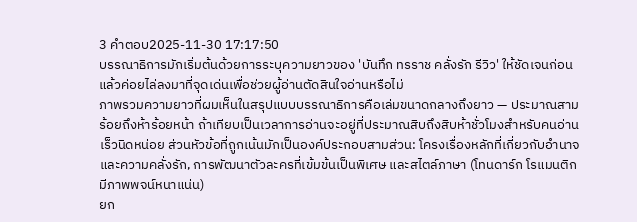3 คำตอบ2025-11-30 17:17:50
บรรณาธิการมักเริ่มต้นด้วยการระบุความยาวของ 'บันทึก ทรราช คลั่งรัก รีวิว' ให้ชัดเจนก่อน แล้วค่อยไล่ลงมาที่จุดเด่นเพื่อช่วยผู้อ่านตัดสินใจอ่านหรือไม่
ภาพรวมความยาวที่ผมเห็นในสรุปแบบบรรณาธิการคือเล่มขนาดกลางถึงยาว — ประมาณสามร้อยถึงห้าร้อยหน้า ถ้าเทียบเป็นเวลาการอ่านจะอยู่ที่ประมาณสิบถึงสิบห้าชั่วโมงสำหรับคนอ่านเร็วนิดหน่อย ส่วนหัวข้อที่ถูกเน้นมักเป็นองค์ประกอบสามส่วน: โครงเรื่องหลักที่เกี่ยวกับอำนาจและความคลั่งรัก, การพัฒนาตัวละครที่เข้มข้นเป็นพิเศษ และสไตล์ภาษา (โทนดาร์ก โรแมนติก มีภาพพจน์หนาแน่น)
ยก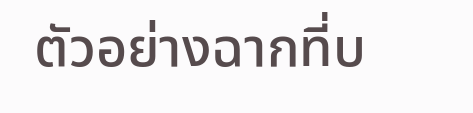ตัวอย่างฉากที่บ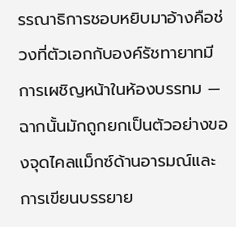รรณาธิการชอบหยิบมาอ้างคือช่วงที่ตัวเอกกับองค์รัชทายาทมีการเผชิญหน้าในห้องบรรทม — ฉากนั้นมักถูกยกเป็นตัวอย่างของจุดไคลแม็กซ์ด้านอารมณ์และการเขียนบรรยาย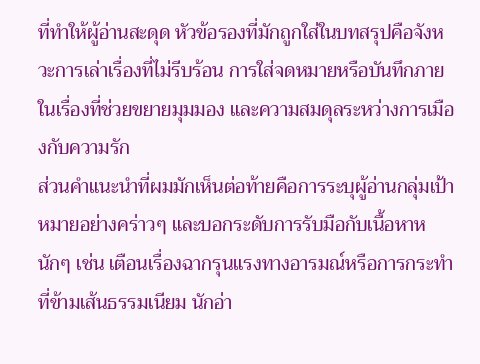ที่ทำให้ผู้อ่านสะดุด หัวข้อรองที่มักถูกใส่ในบทสรุปคือจังหวะการเล่าเรื่องที่ไม่รีบร้อน การใส่จดหมายหรือบันทึกภายในเรื่องที่ช่วยขยายมุมมอง และความสมดุลระหว่างการเมืองกับความรัก
ส่วนคำแนะนำที่ผมมักเห็นต่อท้ายคือการระบุผู้อ่านกลุ่มเป้าหมายอย่างคร่าวๆ และบอกระดับการรับมือกับเนื้อหาหนักๆ เช่น เตือนเรื่องฉากรุนแรงทางอารมณ์หรือการกระทำที่ข้ามเส้นธรรมเนียม นักอ่า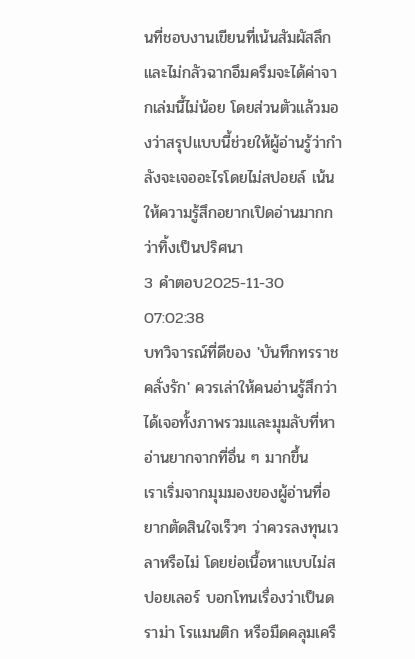นที่ชอบงานเขียนที่เน้นสัมผัสลึกและไม่กลัวฉากอึมครึมจะได้ค่าจากเล่มนี้ไม่น้อย โดยส่วนตัวแล้วมองว่าสรุปแบบนี้ช่วยให้ผู้อ่านรู้ว่ากำลังจะเจออะไรโดยไม่สปอยล์ เน้นให้ความรู้สึกอยากเปิดอ่านมากกว่าทิ้งเป็นปริศนา
3 คำตอบ2025-11-30 07:02:38
บทวิจารณ์ที่ดีของ 'บันทึกทรราชคลั่งรัก' ควรเล่าให้คนอ่านรู้สึกว่าได้เจอทั้งภาพรวมและมุมลับที่หาอ่านยากจากที่อื่น ๆ มากขึ้น
เราเริ่มจากมุมมองของผู้อ่านที่อยากตัดสินใจเร็วๆ ว่าควรลงทุนเวลาหรือไม่ โดยย่อเนื้อหาแบบไม่สปอยเลอร์ บอกโทนเรื่องว่าเป็นดราม่า โรแมนติก หรือมืดคลุมเครื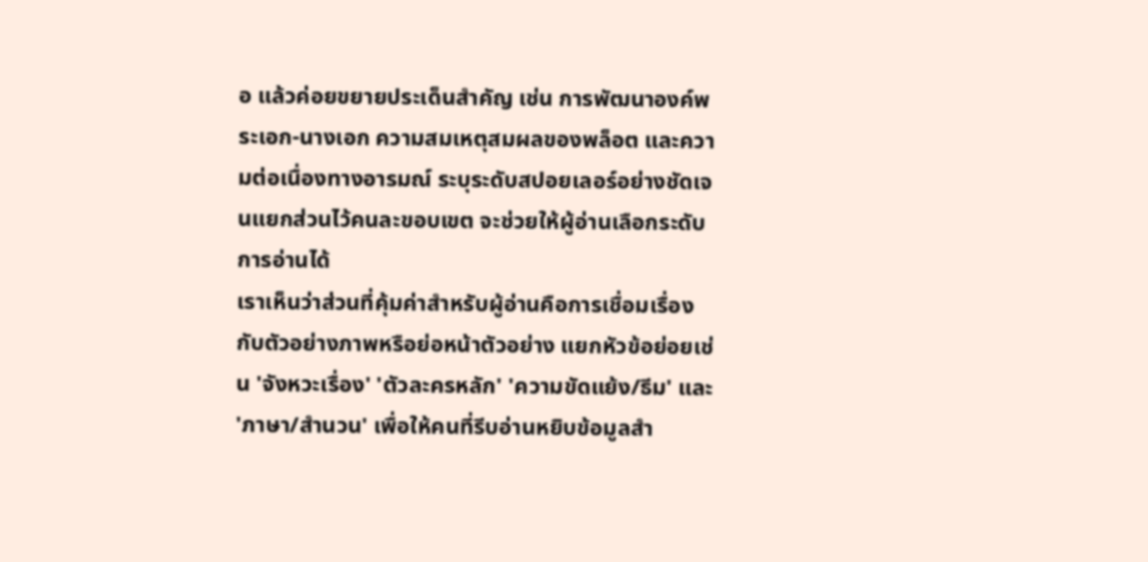อ แล้วค่อยขยายประเด็นสำคัญ เช่น การพัฒนาองค์พระเอก-นางเอก ความสมเหตุสมผลของพล็อต และความต่อเนื่องทางอารมณ์ ระบุระดับสปอยเลอร์อย่างชัดเจนแยกส่วนไว้คนละขอบเขต จะช่วยให้ผู้อ่านเลือกระดับการอ่านได้
เราเห็นว่าส่วนที่คุ้มค่าสำหรับผู้อ่านคือการเชื่อมเรื่องกับตัวอย่างภาพหรือย่อหน้าตัวอย่าง แยกหัวข้อย่อยเช่น 'จังหวะเรื่อง' 'ตัวละครหลัก' 'ความขัดแย้ง/ธีม' และ 'ภาษา/สำนวน' เพื่อให้คนที่รีบอ่านหยิบข้อมูลสำ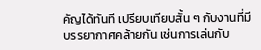คัญได้ทันที เปรียบเทียบสั้น ๆ กับงานที่มีบรรยากาศคล้ายกัน เช่นการเล่นกับ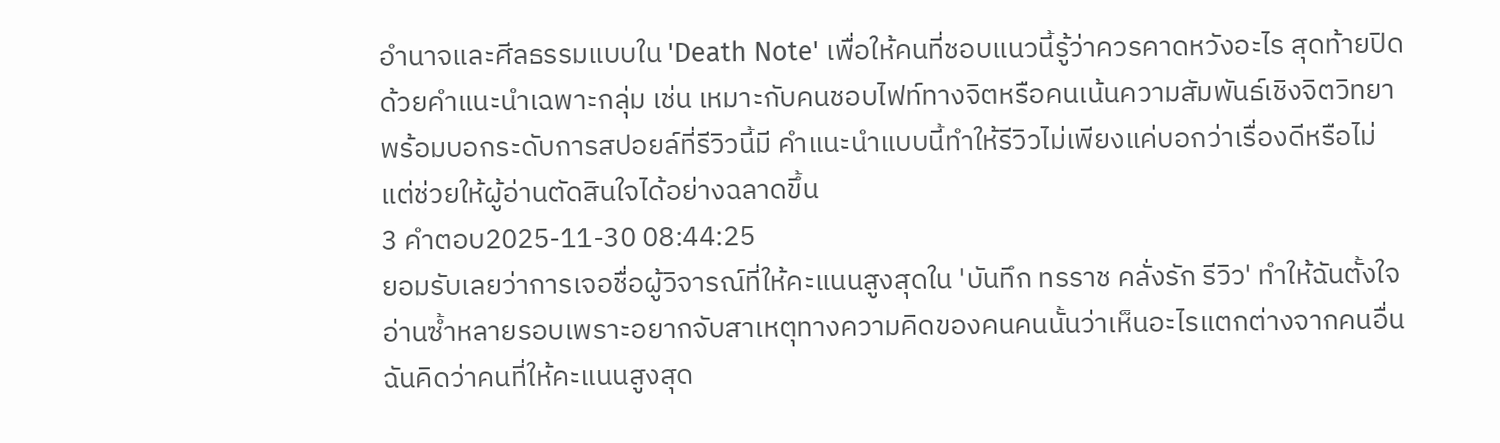อำนาจและศีลธรรมแบบใน 'Death Note' เพื่อให้คนที่ชอบแนวนี้รู้ว่าควรคาดหวังอะไร สุดท้ายปิดด้วยคำแนะนำเฉพาะกลุ่ม เช่น เหมาะกับคนชอบไฟท์ทางจิตหรือคนเน้นความสัมพันธ์เชิงจิตวิทยา พร้อมบอกระดับการสปอยล์ที่รีวิวนี้มี คำแนะนำแบบนี้ทำให้รีวิวไม่เพียงแค่บอกว่าเรื่องดีหรือไม่ แต่ช่วยให้ผู้อ่านตัดสินใจได้อย่างฉลาดขึ้น
3 คำตอบ2025-11-30 08:44:25
ยอมรับเลยว่าการเจอชื่อผู้วิจารณ์ที่ให้คะแนนสูงสุดใน 'บันทึก ทรราช คลั่งรัก รีวิว' ทำให้ฉันตั้งใจอ่านซ้ำหลายรอบเพราะอยากจับสาเหตุทางความคิดของคนคนนั้นว่าเห็นอะไรแตกต่างจากคนอื่น
ฉันคิดว่าคนที่ให้คะแนนสูงสุด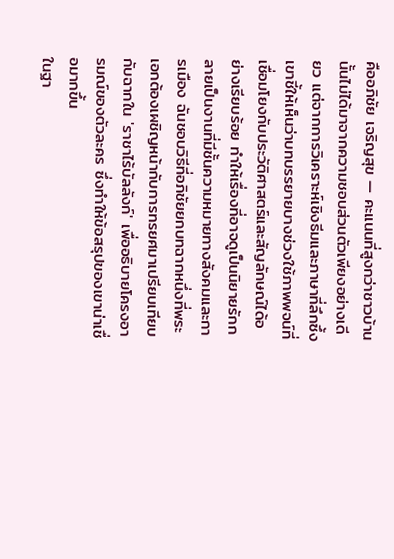คืออภิชัย เจริญสุข — คะแนนที่สูงกว่าชาวบ้านนั้นไม่ได้มาจากความชอบส่วนตัวเพียงอย่างเดียว แต่จากการวิเคราะห์เชิงธีมและภาษาที่ลึกซึ้ง เขาชี้ให้เห็นว่าบทบรรยายบางช่วงใช้ภาพพจน์ที่เชื่อมโยงกับประวัติศาสตร์และสัญลักษณ์ได้อย่างเรียบร้อย ทำให้เรื่องที่อาจดูเป็นนิยายรักกลายเป็นงานที่มีชั้นความหมายทางสังคมและการเมือง ฉันชอบวิธีที่อภิชัยยกบทฉากหนึ่งที่พระเอกต้องเผชิญหน้ากับการทรยศมาเปรียบเทียบกับฉากใน 'ราชาไร้บัลลังก์' เพื่ออธิบายโครงอารมณ์ของตัวละคร ซึ่งทำให้ข้อสรุปของเขาน่าเชื่อมากขึ้น
ในฐา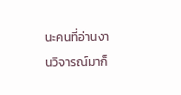นะคนที่อ่านงานวิจารณ์มาก็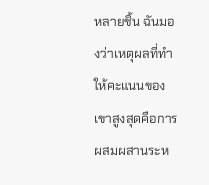หลายชิ้น ฉันมองว่าเหตุผลที่ทำให้คะแนนของเขาสูงสุดคือการผสมผสานระห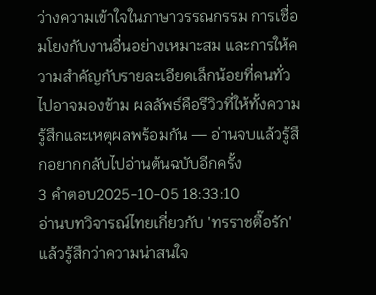ว่างความเข้าใจในภาษาวรรณกรรม การเชื่อมโยงกับงานอื่นอย่างเหมาะสม และการให้ความสำคัญกับรายละเอียดเล็กน้อยที่คนทั่วไปอาจมองข้าม ผลลัพธ์คือรีวิวที่ให้ทั้งความรู้สึกและเหตุผลพร้อมกัน — อ่านจบแล้วรู้สึกอยากกลับไปอ่านต้นฉบับอีกครั้ง
3 คำตอบ2025-10-05 18:33:10
อ่านบทวิจารณ์ไทยเกี่ยวกับ 'ทรราชตื๊อรัก' แล้วรู้สึกว่าความน่าสนใจ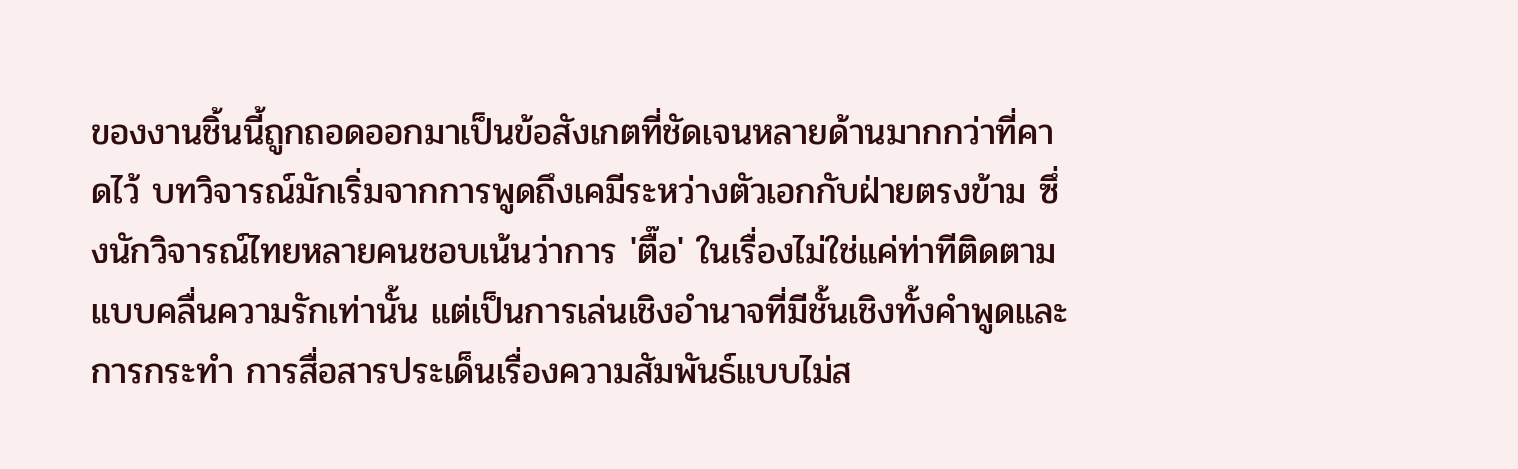ของงานชิ้นนี้ถูกถอดออกมาเป็นข้อสังเกตที่ชัดเจนหลายด้านมากกว่าที่คาดไว้ บทวิจารณ์มักเริ่มจากการพูดถึงเคมีระหว่างตัวเอกกับฝ่ายตรงข้าม ซึ่งนักวิจารณ์ไทยหลายคนชอบเน้นว่าการ 'ตื๊อ' ในเรื่องไม่ใช่แค่ท่าทีติดตามแบบคลื่นความรักเท่านั้น แต่เป็นการเล่นเชิงอำนาจที่มีชั้นเชิงทั้งคำพูดและการกระทำ การสื่อสารประเด็นเรื่องความสัมพันธ์แบบไม่ส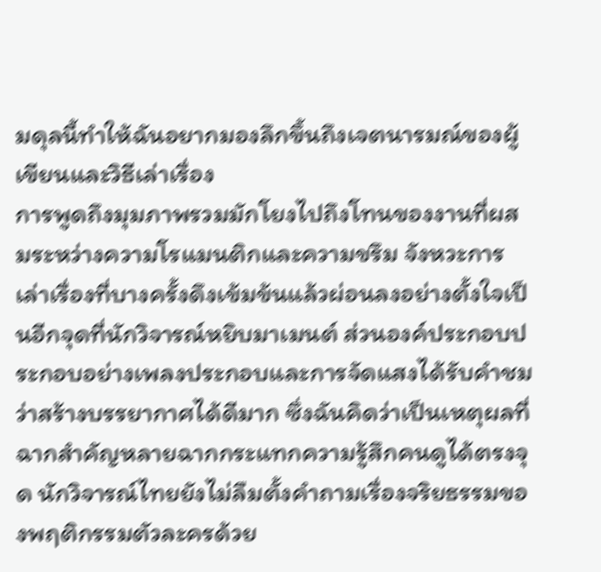มดุลนี้ทำให้ฉันอยากมองลึกขึ้นถึงเจตนารมณ์ของผู้เขียนและวิธีเล่าเรื่อง
การพูดถึงมุมภาพรวมมักโยงไปถึงโทนของงานที่ผสมระหว่างความโรแมนติกและความขรึม จังหวะการเล่าเรื่องที่บางครั้งดึงเข้มข้นแล้วผ่อนลงอย่างตั้งใจเป็นอีกจุดที่นักวิจารณ์หยิบมาเมนต์ ส่วนองค์ประกอบประกอบอย่างเพลงประกอบและการจัดแสงได้รับคำชมว่าสร้างบรรยากาศได้ดีมาก ซึ่งฉันคิดว่าเป็นเหตุผลที่ฉากสำคัญหลายฉากกระแทกความรู้สึกคนดูได้ตรงจุด นักวิจารณ์ไทยยังไม่ลืมตั้งคำถามเรื่องจริยธรรมของพฤติกรรมตัวละครด้วย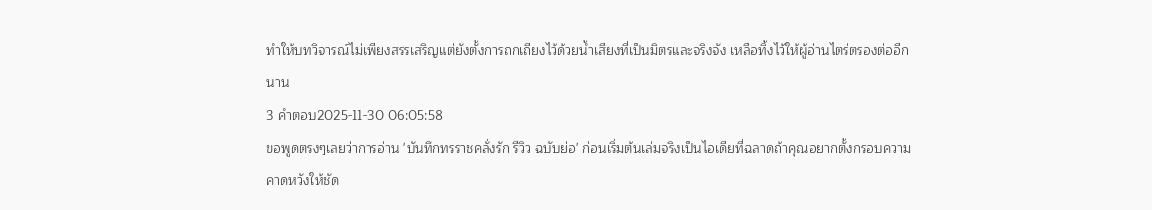ทำให้บทวิจารณ์ไม่เพียงสรรเสริญแต่ยังตั้งการถกเถียงไว้ด้วยน้ำเสียงที่เป็นมิตรและจริงจัง เหลือทิ้งไว้ให้ผู้อ่านไตร่ตรองต่ออีกนาน
3 คำตอบ2025-11-30 06:05:58
ขอพูดตรงๆเลยว่าการอ่าน 'บันทึกทรราชคลั่งรัก รีวิว ฉบับย่อ' ก่อนเริ่มต้นเล่มจริงเป็นไอเดียที่ฉลาดถ้าคุณอยากตั้งกรอบความคาดหวังให้ชัด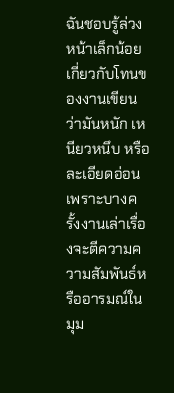ฉันชอบรู้ล่วงหน้าเล็กน้อยเกี่ยวกับโทนของงานเขียนว่ามันหนัก เหนียวหนึบ หรือละเอียดอ่อน เพราะบางครั้งงานเล่าเรื่องจะตีความความสัมพันธ์หรืออารมณ์ในมุม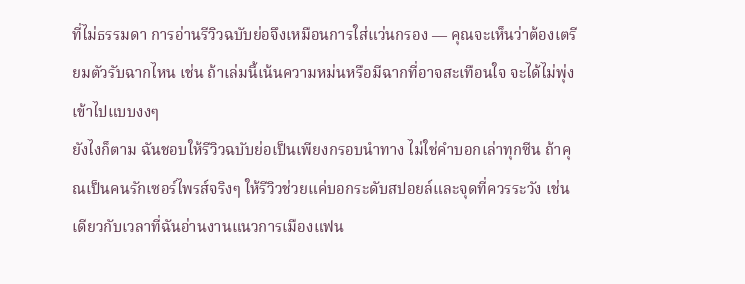ที่ไม่ธรรมดา การอ่านรีวิวฉบับย่อจึงเหมือนการใส่แว่นกรอง — คุณจะเห็นว่าต้องเตรียมตัวรับฉากไหน เช่น ถ้าเล่มนี้เน้นความหม่นหรือมีฉากที่อาจสะเทือนใจ จะได้ไม่พุ่งเข้าไปแบบงงๆ
ยังไงก็ตาม ฉันชอบให้รีวิวฉบับย่อเป็นเพียงกรอบนำทาง ไม่ใช่คำบอกเล่าทุกซีน ถ้าคุณเป็นคนรักเซอร์ไพรส์จริงๆ ให้รีวิวช่วยแค่บอกระดับสปอยล์และจุดที่ควรระวัง เช่นเดียวกับเวลาที่ฉันอ่านงานแนวการเมืองแฟน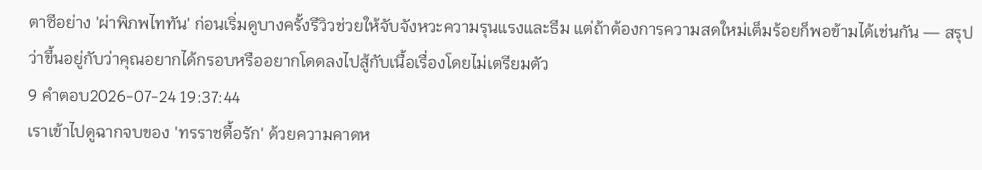ตาซีอย่าง 'ผ่าพิภพไททัน' ก่อนเริ่มดูบางครั้งรีวิวช่วยให้จับจังหวะความรุนแรงและธีม แต่ถ้าต้องการความสดใหม่เต็มร้อยก็พอข้ามได้เช่นกัน — สรุปว่าขึ้นอยู่กับว่าคุณอยากได้กรอบหรืออยากโดดลงไปสู้กับเนื้อเรื่องโดยไม่เตรียมตัว
9 คำตอบ2026-07-24 19:37:44
เราเข้าไปดูฉากจบของ 'ทรราชตื้อรัก' ด้วยความคาดห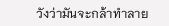วังว่ามันจะกล้าทำลาย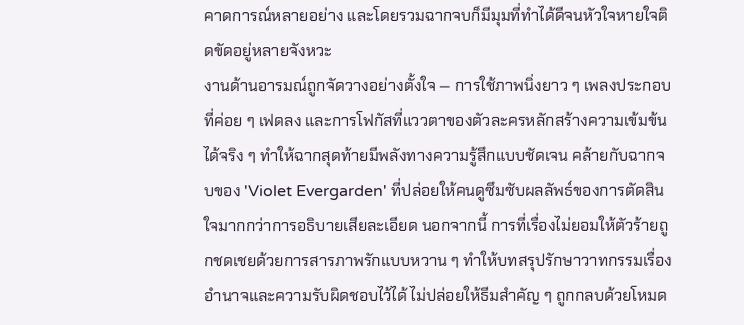คาดการณ์หลายอย่าง และโดยรวมฉากจบก็มีมุมที่ทำได้ดีจนหัวใจหายใจติดขัดอยู่หลายจังหวะ
งานด้านอารมณ์ถูกจัดวางอย่างตั้งใจ — การใช้ภาพนิ่งยาว ๆ เพลงประกอบที่ค่อย ๆ เฟดลง และการโฟกัสที่แววตาของตัวละครหลักสร้างความเข้มข้นได้จริง ๆ ทำให้ฉากสุดท้ายมีพลังทางความรู้สึกแบบชัดเจน คล้ายกับฉากจบของ 'Violet Evergarden' ที่ปล่อยให้คนดูซึมซับผลลัพธ์ของการตัดสินใจมากกว่าการอธิบายเสียละเอียด นอกจากนี้ การที่เรื่องไม่ยอมให้ตัวร้ายถูกชดเชยด้วยการสารภาพรักแบบหวาน ๆ ทำให้บทสรุปรักษาวาทกรรมเรื่องอำนาจและความรับผิดชอบไว้ได้ ไม่ปล่อยให้ธีมสำคัญ ๆ ถูกกลบด้วยโหมด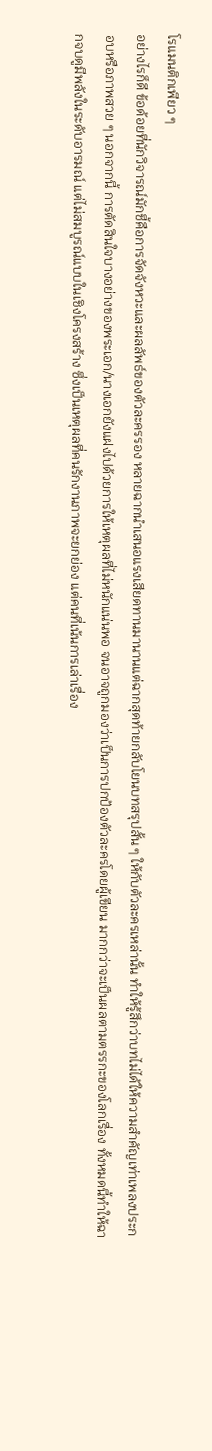โรแมนติกเพียว ๆ
อย่างไรก็ดี ข้อด้อยที่นักวิจารณ์มักชี้คือการจัดจังหวะและผลลัพธ์ของตัวละครรอง หลายฉากนำเสนอแรงเสียดทานมานานแต่ฉากสุดท้ายกลับโยนบทสรุปสั้น ๆ ให้กับตัวละครเหล่านั้น ทำให้รู้สึกว่าบทไม่ได้ให้ความสำคัญเท่าเพลงประกอบหรือภาพสวย ๆ นอกจากนี้ การตัดสินใจบางอย่างของพระเอก/นางเอกยังแฝงไปด้วยการให้เหตุผลที่ไม่หนักแน่นพอ จนอาจถูกมองว่าเป็นการปกป้องตัวละครโดยผู้เขียน มากกว่าจะเป็นผลตามตรรกะของโลกเรื่อง ทั้งหมดนี้ทำให้ฉากจบดูมีพลังในระดับอารมณ์ แต่ไม่สมบูรณ์แบบในเชิงโครงสร้าง ซึ่งเป็นเหตุผลที่คนรักงานภาพจะยกย่อง แต่คนที่เน้นการเล่าเรื่อง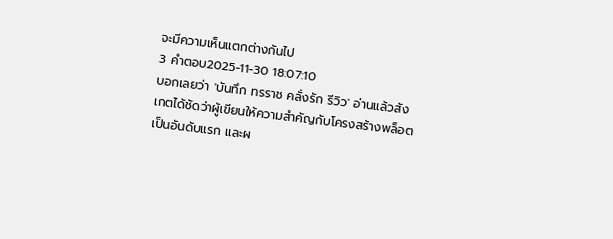จะมีความเห็นแตกต่างกันไป
3 คำตอบ2025-11-30 18:07:10
บอกเลยว่า 'บันทึก ทรราช คลั่งรัก รีวิว' อ่านแล้วสังเกตได้ชัดว่าผู้เขียนให้ความสำคัญกับโครงสร้างพล็อตเป็นอันดับแรก และผ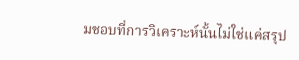มชอบที่การวิเคราะห์นั้นไม่ใช่แค่สรุป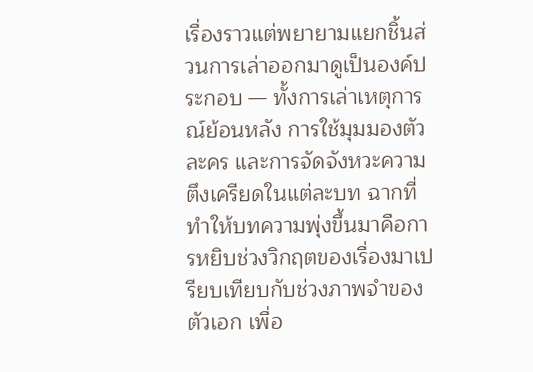เรื่องราวแต่พยายามแยกชิ้นส่วนการเล่าออกมาดูเป็นองค์ประกอบ — ทั้งการเล่าเหตุการณ์ย้อนหลัง การใช้มุมมองตัวละคร และการจัดจังหวะความตึงเครียดในแต่ละบท ฉากที่ทำให้บทความพุ่งขึ้นมาคือการหยิบช่วงวิกฤตของเรื่องมาเปรียบเทียบกับช่วงภาพจำของตัวเอก เพื่อ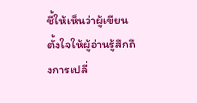ชี้ให้เห็นว่าผู้เขียนตั้งใจให้ผู้อ่านรู้สึกถึงการเปลี่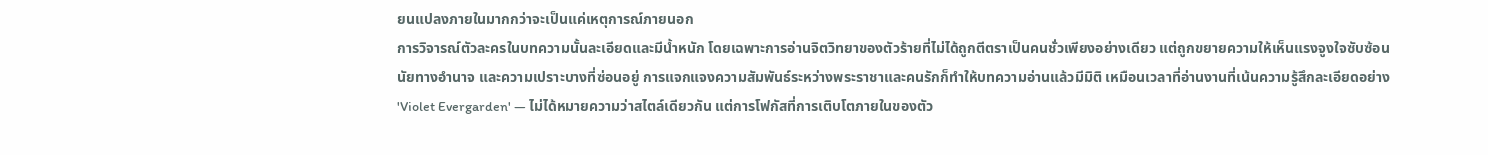ยนแปลงภายในมากกว่าจะเป็นแค่เหตุการณ์ภายนอก
การวิจารณ์ตัวละครในบทความนั้นละเอียดและมีน้ำหนัก โดยเฉพาะการอ่านจิตวิทยาของตัวร้ายที่ไม่ได้ถูกตีตราเป็นคนชั่วเพียงอย่างเดียว แต่ถูกขยายความให้เห็นแรงจูงใจซับซ้อน นัยทางอำนาจ และความเปราะบางที่ซ่อนอยู่ การแจกแจงความสัมพันธ์ระหว่างพระราชาและคนรักก็ทำให้บทความอ่านแล้วมีมิติ เหมือนเวลาที่อ่านงานที่เน้นความรู้สึกละเอียดอย่าง 'Violet Evergarden' — ไม่ได้หมายความว่าสไตล์เดียวกัน แต่การโฟกัสที่การเติบโตภายในของตัว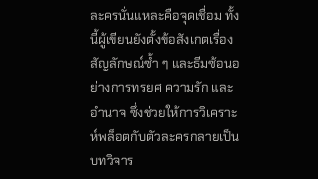ละครนั่นแหละคือจุดเชื่อม ทั้งนี้ผู้เขียนยังตั้งข้อสังเกตเรื่องสัญลักษณ์ซ้ำ ๆ และธีมซ้อนอย่างการทรยศ ความรัก และอำนาจ ซึ่งช่วยให้การวิเคราะห์พล็อตกับตัวละครกลายเป็นบทวิจาร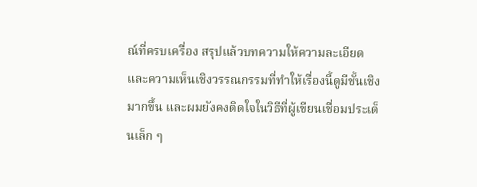ณ์ที่ครบเครื่อง สรุปแล้วบทความให้ความละเอียดและความเห็นเชิงวรรณกรรมที่ทำให้เรื่องนี้ดูมีชั้นเชิงมากขึ้น และผมยังคงติดใจในวิธีที่ผู้เขียนเชื่อมประเด็นเล็ก ๆ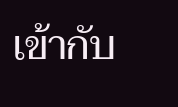เข้ากับ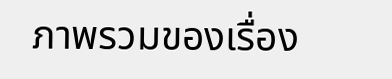ภาพรวมของเรื่อง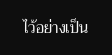ไว้อย่างเป็น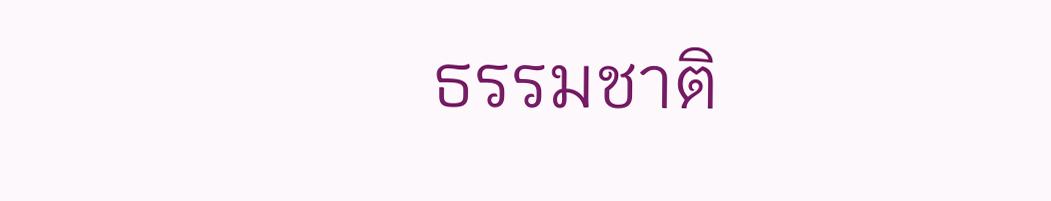ธรรมชาติ